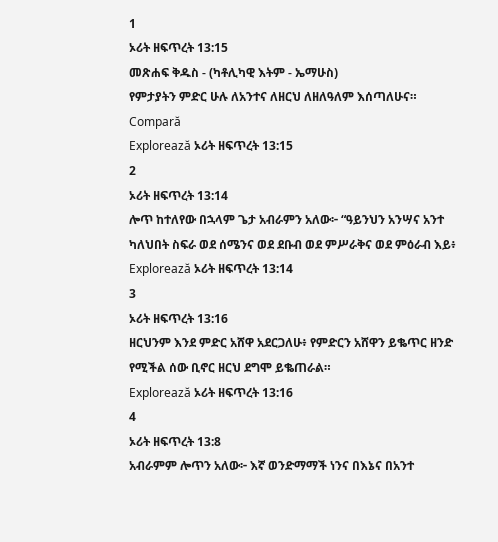1
ኦሪት ዘፍጥረት 13:15
መጽሐፍ ቅዱስ - (ካቶሊካዊ እትም - ኤማሁስ)
የምታያትን ምድር ሁሉ ለአንተና ለዘርህ ለዘለዓለም እሰጣለሁና።
Compară
Explorează ኦሪት ዘፍጥረት 13:15
2
ኦሪት ዘፍጥረት 13:14
ሎጥ ከተለየው በኋላም ጌታ አብራምን አለው፦ “ዓይንህን አንሣና አንተ ካለህበት ስፍራ ወደ ሰሜንና ወደ ደቡብ ወደ ምሥራቅና ወደ ምዕራብ እይ፥
Explorează ኦሪት ዘፍጥረት 13:14
3
ኦሪት ዘፍጥረት 13:16
ዘርህንም እንደ ምድር አሸዋ አደርጋለሁ፥ የምድርን አሸዋን ይቈጥር ዘንድ የሚችል ሰው ቢኖር ዘርህ ደግሞ ይቈጠራል።
Explorează ኦሪት ዘፍጥረት 13:16
4
ኦሪት ዘፍጥረት 13:8
አብራምም ሎጥን አለው፦ እኛ ወንድማማች ነንና በእኔና በአንተ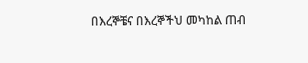በእረኞቼና በእረኞችህ መካከል ጠብ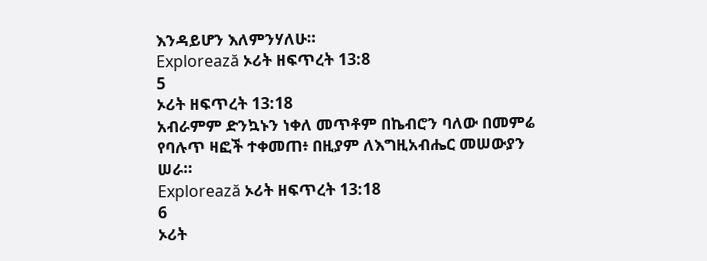እንዳይሆን እለምንሃለሁ።
Explorează ኦሪት ዘፍጥረት 13:8
5
ኦሪት ዘፍጥረት 13:18
አብራምም ድንኳኑን ነቀለ መጥቶም በኬብሮን ባለው በመምሬ የባሉጥ ዛፎች ተቀመጠ፥ በዚያም ለእግዚአብሔር መሠውያን ሠራ።
Explorează ኦሪት ዘፍጥረት 13:18
6
ኦሪት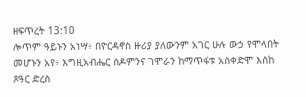ዘፍጥረት 13:10
ሎጥም ዓይኑን አነሣ፥ በዮርዳኖስ ዙሪያ ያለውንም አገር ሁሉ ውኃ የሞላበት መሆኑን አየ፥ እግዚአብሔር ሰዶምንና ገሞራን ከማጥፋቱ አስቀድሞ እስከ ጾዓር ድረስ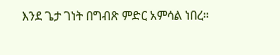እንደ ጌታ ገነት በግብጽ ምድር አምሳል ነበረ።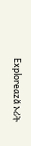Explorează ኦሪት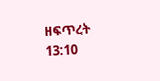ዘፍጥረት 13:10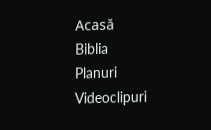Acasă
Biblia
Planuri
Videoclipuri